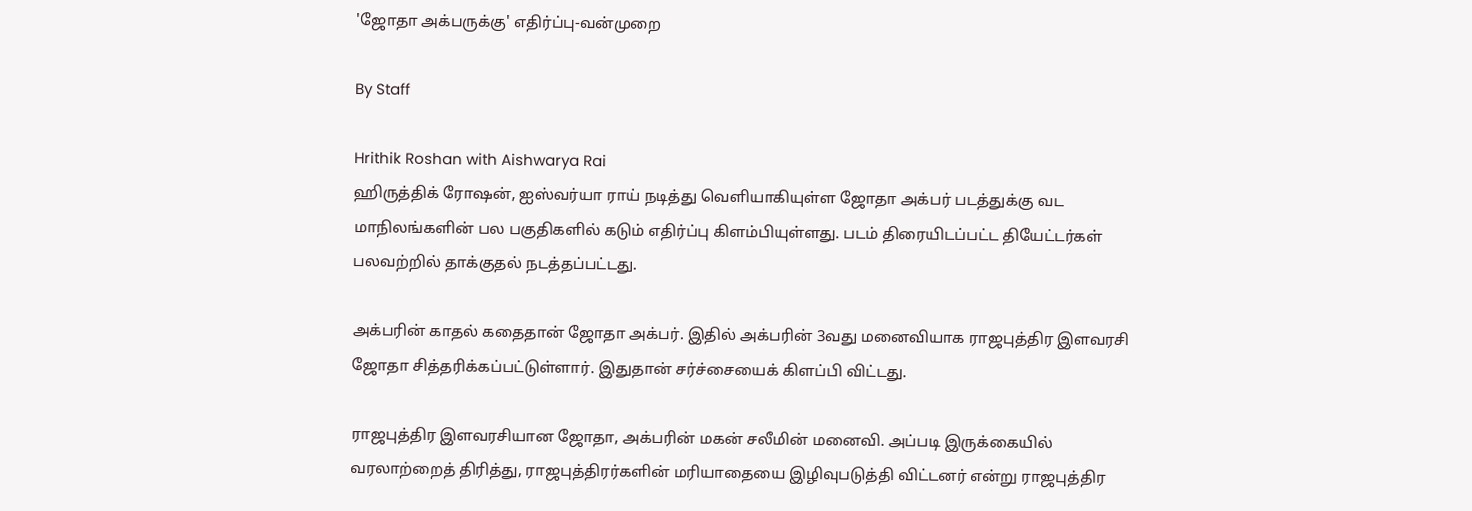'ஜோதா அக்பருக்கு' எதிர்ப்பு-வன்முறை

By Staff

Hrithik Roshan with Aishwarya Rai
ஹிருத்திக் ரோஷன், ஐஸ்வர்யா ராய் நடித்து வெளியாகியுள்ள ஜோதா அக்பர் படத்துக்கு வட மாநிலங்களின் பல பகுதிகளில் கடும் எதிர்ப்பு கிளம்பியுள்ளது. படம் திரையிடப்பட்ட தியேட்டர்கள் பலவற்றில் தாக்குதல் நடத்தப்பட்டது.

அக்பரின் காதல் கதைதான் ஜோதா அக்பர். இதில் அக்பரின் 3வது மனைவியாக ராஜபுத்திர இளவரசி ஜோதா சித்தரிக்கப்பட்டுள்ளார். இதுதான் சர்ச்சையைக் கிளப்பி விட்டது.

ராஜபுத்திர இளவரசியான ஜோதா, அக்பரின் மகன் சலீமின் மனைவி. அப்படி இருக்கையில் வரலாற்றைத் திரித்து, ராஜபுத்திரர்களின் மரியாதையை இழிவுபடுத்தி விட்டனர் என்று ராஜபுத்திர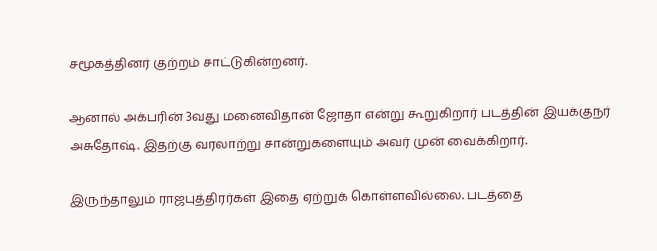சமூகத்தினர் குற்றம் சாட்டுகின்றனர்.

ஆனால் அக்பரின் 3வது மனைவிதான் ஜோதா என்று கூறுகிறார் படத்தின் இயக்குநர் அசுதோஷ். இதற்கு வரலாற்று சான்றுகளையும் அவர் முன் வைக்கிறார்.

இருந்தாலும் ராஜபுத்திரர்கள் இதை ஏற்றுக் கொள்ளவில்லை. படத்தை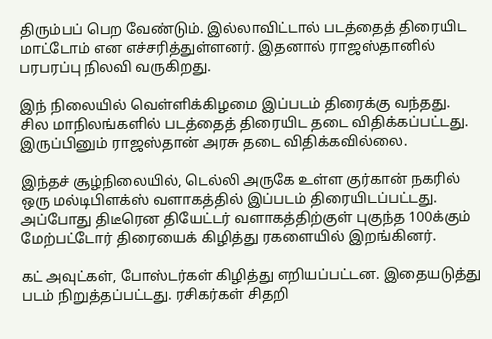திரும்பப் பெற வேண்டும். இல்லாவிட்டால் படத்தைத் திரையிட மாட்டோம் என எச்சரித்துள்ளனர். இதனால் ராஜஸ்தானில் பரபரப்பு நிலவி வருகிறது.

இந் நிலையில் வெள்ளிக்கிழமை இப்படம் திரைக்கு வந்தது. சில மாநிலங்களில் படத்தைத் திரையிட தடை விதிக்கப்பட்டது. இருப்பினும் ராஜஸ்தான் அரசு தடை விதிக்கவில்லை.

இந்தச் சூழ்நிலையில், டெல்லி அருகே உள்ள குர்கான் நகரில் ஒரு மல்டிபிளக்ஸ் வளாகத்தில் இப்படம் திரையிடப்பட்டது. அப்போது திடீரென தியேட்டர் வளாகத்திற்குள் புகுந்த 100க்கும் மேற்பட்டோர் திரையைக் கிழித்து ரகளையில் இறங்கினர்.

கட் அவுட்கள், போஸ்டர்கள் கிழித்து எறியப்பட்டன. இதையடுத்து படம் நிறுத்தப்பட்டது. ரசிகர்கள் சிதறி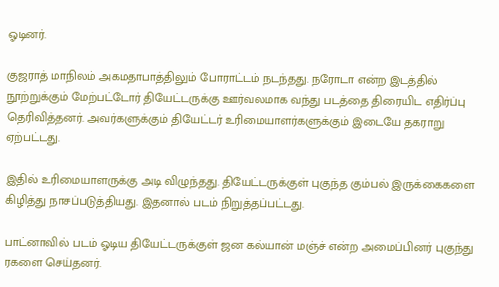ஓடினர்.

குஜராத் மாநிலம் அகமதாபாத்திலும் போராட்டம் நடந்தது. நரோடா என்ற இடத்தில் நூற்றுக்கும் மேற்பட்டோர் தியேட்டருக்கு ஊர்வலமாக வந்து படத்தை திரையிட எதிர்ப்பு தெரிவித்தனர். அவர்களுக்கும் தியேட்டர் உரிமையாளர்களுக்கும் இடையே தகராறு ஏற்பட்டது.

இதில் உரிமையாளருக்கு அடி விழுந்தது. தியேட்டருக்குள் புகுந்த கும்பல் இருக்கைகளை கிழித்து நாசப்படுத்தியது. இதனால் படம் நிறுத்தப்பட்டது.

பாட்னாவில் படம் ஓடிய தியேட்டருக்குள் ஜன கல்யான் மஞ்ச் என்ற அமைப்பினர் புகுந்து ரகளை செய்தனர்.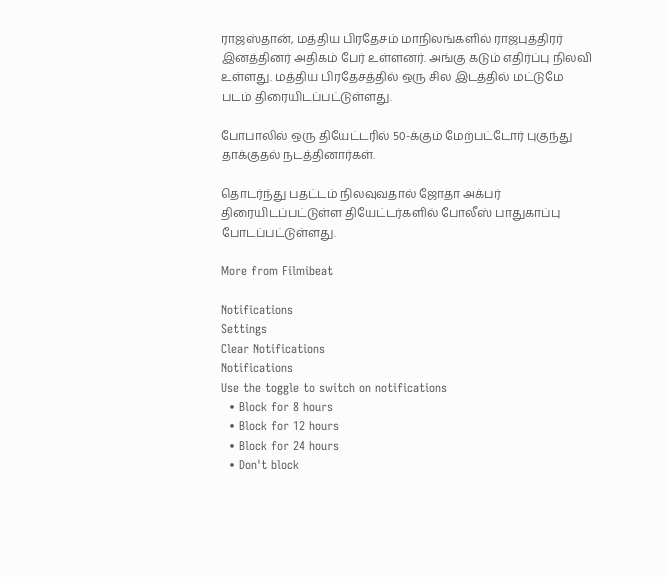ராஜஸ்தான், மத்திய பிரதேசம் மாநிலங்களில் ராஜபுத்திரர் இனத்தினர் அதிகம் பேர் உள்ளனர். அங்கு கடும் எதிர்ப்பு நிலவி உள்ளது. மத்திய பிரதேசத்தில் ஒரு சில இடத்தில் மட்டுமே படம் திரையிடப்பட்டுள்ளது.

போபாலில் ஒரு தியேட்டரில் 50-க்கும் மேற்பட்டோர் புகுந்து தாக்குதல் நடத்தினார்கள்.

தொடர்ந்து பதட்டம் நிலவுவதால் ஜோதா அக்பர் திரையிடப்பட்டுள்ள தியேட்டர்களில் போலீஸ் பாதுகாப்பு போடப்பட்டுள்ளது.

More from Filmibeat

Notifications
Settings
Clear Notifications
Notifications
Use the toggle to switch on notifications
  • Block for 8 hours
  • Block for 12 hours
  • Block for 24 hours
  • Don't block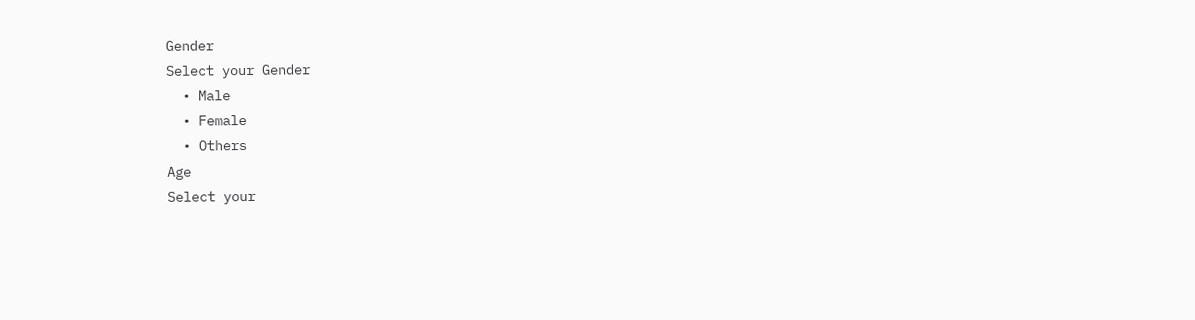Gender
Select your Gender
  • Male
  • Female
  • Others
Age
Select your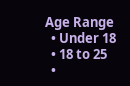Age Range
  • Under 18
  • 18 to 25
  •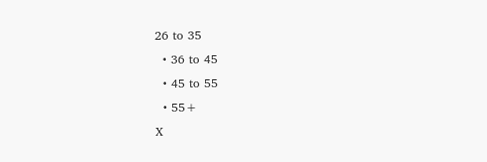26 to 35
  • 36 to 45
  • 45 to 55
  • 55+
X